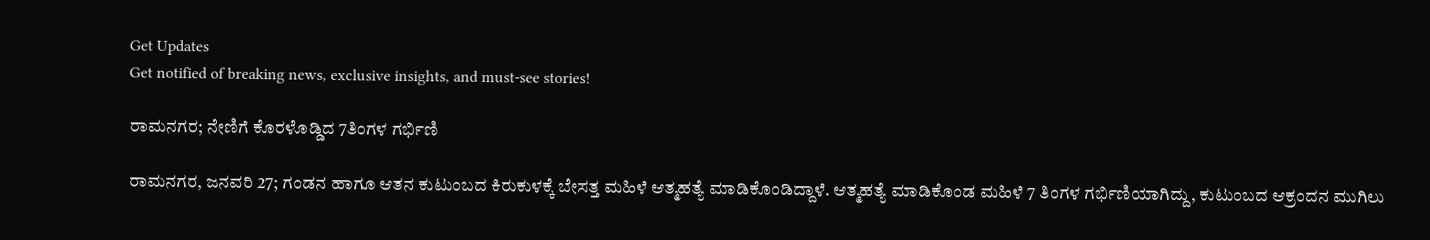Get Updates
Get notified of breaking news, exclusive insights, and must-see stories!

ರಾಮನಗರ; ನೇಣಿಗೆ ಕೊರಳೊಡ್ಡಿದ 7ತಿಂಗಳ ಗರ್ಭಿಣಿ

ರಾಮನಗರ, ಜನವರಿ 27; ಗಂಡನ ಹಾಗೂ ಆತನ ಕುಟುಂಬದ ಕಿರುಕುಳಕ್ಕೆ ಬೇಸತ್ತ ಮಹಿಳೆ ಆತ್ಮಹತ್ಯೆ ಮಾಡಿಕೊಂಡಿದ್ದಾಳೆ. ಆತ್ಮಹತ್ಯೆ ಮಾಡಿಕೊಂಡ ಮಹಿಳೆ 7 ತಿಂಗಳ ಗರ್ಭಿಣಿಯಾಗಿದ್ದು, ಕುಟುಂಬದ ಆಕ್ರಂದನ ಮುಗಿಲು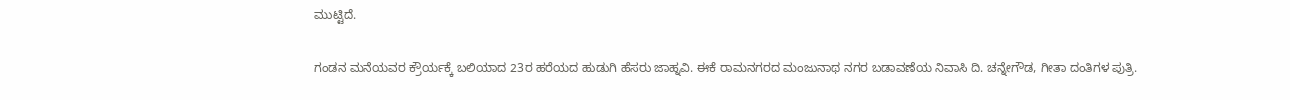ಮುಟ್ಟಿದೆ.

ಗಂಡನ ಮನೆಯವರ ಕ್ರೌರ್ಯಕ್ಕೆ ಬಲಿಯಾದ 23ರ ಹರೆಯದ ಹುಡುಗಿ ಹೆಸರು ಜಾಹ್ನವಿ. ಈಕೆ ರಾಮನಗರದ ಮಂಜುನಾಥ ನಗರ ಬಡಾವಣೆಯ ನಿವಾಸಿ ದಿ. ಚನ್ನೇಗೌಡ, ಗೀತಾ ದಂತಿಗಳ ಪುತ್ರಿ.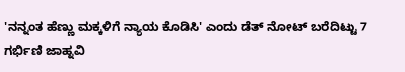'ನನ್ನಂತ ಹೆಣ್ಣು ಮಕ್ಕಳಿಗೆ ನ್ಯಾಯ ಕೊಡಿಸಿ' ಎಂದು ಡೆತ್‌ ನೋಟ್ ಬರೆದಿಟ್ಟು 7 ಗರ್ಭಿಣಿ ಜಾಹ್ನವಿ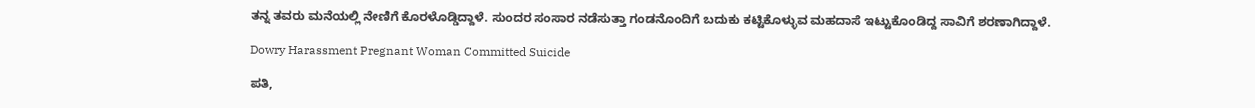ತನ್ನ ತವರು ಮನೆಯಲ್ಲಿ ನೇಣಿಗೆ ಕೊರಳೊಡ್ಡಿದ್ದಾಳೆ. ಸುಂದರ ಸಂಸಾರ ನಡೆಸುತ್ತಾ ಗಂಡನೊಂದಿಗೆ ಬದುಕು ಕಟ್ಟಿಕೊಳ್ಳುವ ಮಹದಾಸೆ ಇಟ್ಟುಕೊಂಡಿದ್ದ ಸಾವಿಗೆ ಶರಣಾಗಿದ್ದಾಳೆ.

Dowry Harassment Pregnant Woman Committed Suicide

ಪತಿ,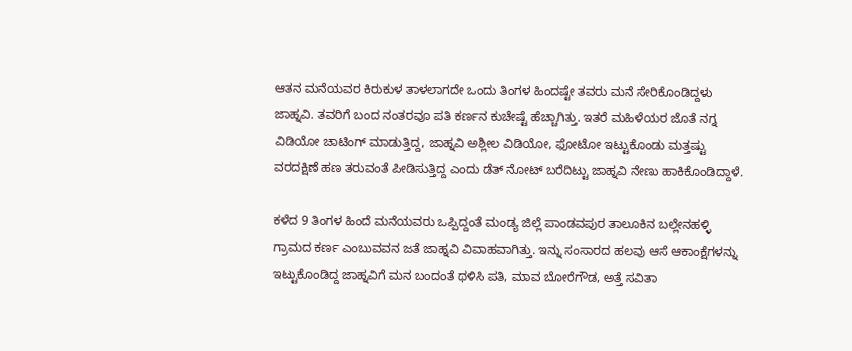ಆತನ ಮನೆಯವರ ಕಿರುಕುಳ ತಾಳಲಾಗದೇ ಒಂದು ತಿಂಗಳ ಹಿಂದಷ್ಟೇ ತವರು ಮನೆ ಸೇರಿಕೊಂಡಿದ್ದಳು ಜಾಹ್ನವಿ. ತವರಿಗೆ ಬಂದ ನಂತರವೂ ಪತಿ ಕರ್ಣನ ಕುಚೇಷ್ಟೆ ಹೆಚ್ಚಾಗಿತ್ತು. ಇತರೆ ಮಹಿಳೆಯರ ಜೊತೆ ನಗ್ನ ವಿಡಿಯೋ ಚಾಟಿಂಗ್ ಮಾಡುತ್ತಿದ್ದ, ಜಾಹ್ನವಿ ಅಶ್ಲೀಲ ವಿಡಿಯೋ, ಫೋಟೋ ಇಟ್ಟುಕೊಂಡು ಮತ್ತಷ್ಟು ವರದಕ್ಷಿಣೆ ಹಣ ತರುವಂತೆ ಪೀಡಿಸುತ್ತಿದ್ದ ಎಂದು ಡೆತ್ ನೋಟ್ ಬರೆದಿಟ್ಟು ಜಾಹ್ನವಿ ನೇಣು ಹಾಕಿಕೊಂಡಿದ್ದಾಳೆ.

ಕಳೆದ 9 ತಿಂಗಳ ಹಿಂದೆ ಮನೆಯವರು ಒಪ್ಪಿದ್ದಂತೆ ಮಂಡ್ಯ ಜಿಲ್ಲೆ ಪಾಂಡವಪುರ ತಾಲೂಕಿನ ಬಲ್ಲೇನಹಳ್ಳಿ ಗ್ರಾಮದ ಕರ್ಣ ಎಂಬುವವನ ಜತೆ ಜಾಹ್ನವಿ ವಿವಾಹವಾಗಿತ್ತು. ಇನ್ನು ಸಂಸಾರದ ಹಲವು ಆಸೆ ಆಕಾಂಕ್ಷೆಗಳನ್ನು ಇಟ್ಟುಕೊಂಡಿದ್ದ ಜಾಹ್ನವಿಗೆ ಮನ ಬಂದಂತೆ ಥಳಿಸಿ ಪತಿ, ಮಾವ ಬೋರೆಗೌಡ, ಅತ್ತೆ ಸವಿತಾ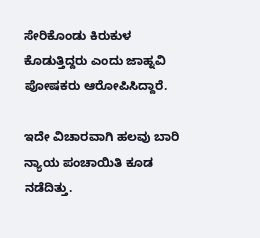ಸೇರಿಕೊಂಡು ಕಿರುಕುಳ ಕೊಡುತ್ತಿದ್ದರು ಎಂದು ಜಾಹ್ನವಿ ಪೋಷಕರು ಆರೋಪಿಸಿದ್ದಾರೆ.

ಇದೇ ವಿಚಾರವಾಗಿ ಹಲವು ಬಾರಿ ನ್ಯಾಯ ಪಂಚಾಯಿತಿ ಕೂಡ ನಡೆದಿತ್ತು.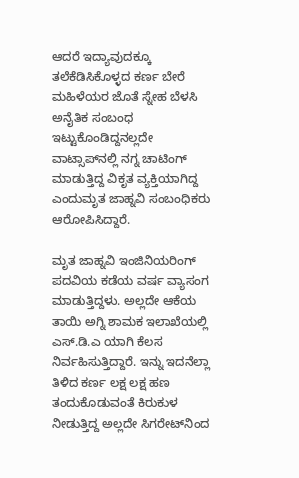ಆದರೆ ಇದ್ಯಾವುದಕ್ಕೂ ತಲೆಕೆಡಿಸಿಕೊಳ್ಳದ ಕರ್ಣ ಬೇರೆ ಮಹಿಳೆಯರ ಜೊತೆ ಸ್ನೇಹ ಬೆಳಸಿ ಅನೈತಿಕ ಸಂಬಂಧ ಇಟ್ಟುಕೊಂಡಿದ್ದನಲ್ಲದೇ ವಾಟ್ಸಾಪ್‌ನಲ್ಲಿ ನಗ್ನ ಚಾಟಿಂಗ್ ಮಾಡುತ್ತಿದ್ದ ವಿಕೃತ ವ್ಯಕ್ತಿಯಾಗಿದ್ದ ಎಂದುಮೃತ ಜಾಹ್ನವಿ ಸಂಬಂಧಿಕರು ಆರೋಪಿಸಿದ್ದಾರೆ.

ಮೃತ ಜಾಹ್ನವಿ ಇಂಜಿನಿಯರಿಂಗ್ ಪದವಿಯ ಕಡೆಯ ವರ್ಷ ವ್ಯಾಸಂಗ ಮಾಡುತ್ತಿದ್ದಳು. ಅಲ್ಲದೇ ಆಕೆಯ ತಾಯಿ ಅಗ್ನಿ ಶಾಮಕ ಇಲಾಖೆಯಲ್ಲಿ ಎಸ್.ಡಿ.ಎ ಯಾಗಿ ಕೆಲಸ ನಿರ್ವಹಿಸುತ್ತಿದ್ದಾರೆ. ಇನ್ನು ಇದನೆಲ್ಲಾ ತಿಳಿದ ಕರ್ಣ ಲಕ್ಷ ಲಕ್ಷ ಹಣ ತಂದುಕೊಡುವಂತೆ ಕಿರುಕುಳ ನೀಡುತ್ತಿದ್ದ ಅಲ್ಲದೇ ಸಿಗರೇಟ್‌ನಿಂದ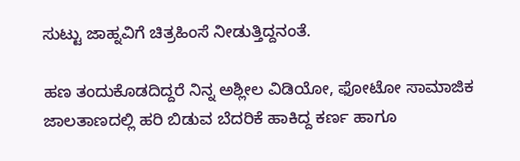ಸುಟ್ಟು ಜಾಹ್ನವಿಗೆ ಚಿತ್ರಹಿಂಸೆ ನೀಡುತ್ತಿದ್ದನಂತೆ.

ಹಣ ತಂದುಕೊಡದಿದ್ದರೆ ನಿನ್ನ ಅಶ್ಲೀಲ ವಿಡಿಯೋ, ಫೋಟೋ ಸಾಮಾಜಿಕ ಜಾಲತಾಣದಲ್ಲಿ ಹರಿ ಬಿಡುವ ಬೆದರಿಕೆ ಹಾಕಿದ್ದ ಕರ್ಣ ಹಾಗೂ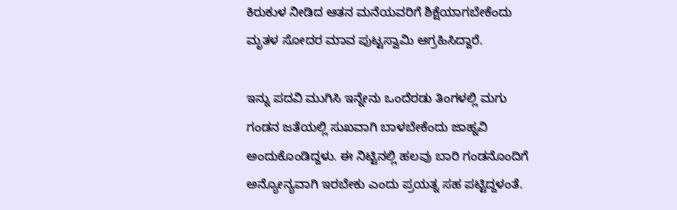ಕಿರುಕುಳ ನೀಡಿದ ಆತನ ಮನೆಯವರಿಗೆ ಶಿಕ್ಷೆಯಾಗಬೇಕೆಂದು ಮೃತಳ ಸೋದರ ಮಾವ ಪುಟ್ಟಸ್ವಾಮಿ ಆಗ್ರಹಿಸಿದ್ದಾರೆ.

ಇನ್ನು ಪದವಿ ಮುಗಿಸಿ ಇನ್ನೇನು ಒಂದೆರಡು ತಿಂಗಳಲ್ಲಿ ಮಗು ಗಂಡನ ಜತೆಯಲ್ಲಿ ಸುಖವಾಗಿ ಬಾಳಬೇಕೆಂದು ಜಾಹ್ನವಿ ಅಂದುಕೊಂಡಿದ್ದಳು. ಈ ನಿಟ್ಟಿನಲ್ಲಿ ಹಲವು ಬಾರಿ ಗಂಡನೊಂದಿಗೆ ಅನ್ಯೋನ್ಯವಾಗಿ ಇರಬೇಕು ಎಂದು ಪ್ರಯತ್ನ ಸಹ ಪಟ್ಟಿದ್ದಳಂತೆ.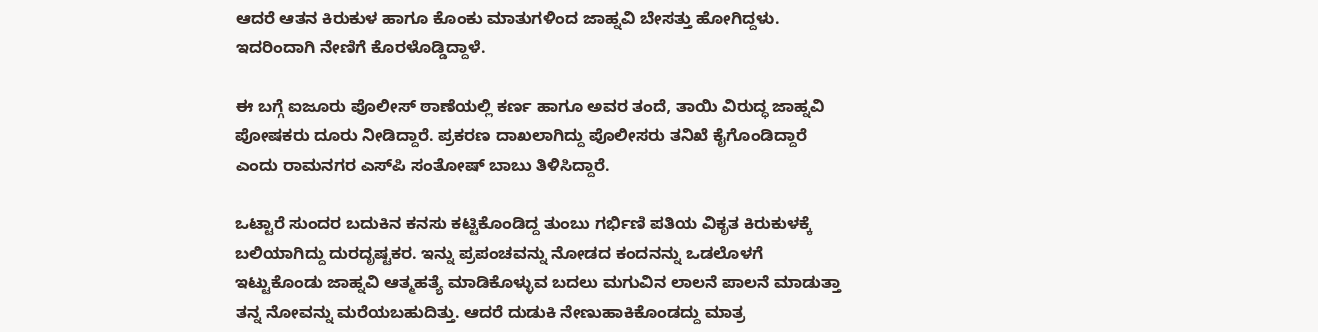ಆದರೆ ಆತನ ಕಿರುಕುಳ ಹಾಗೂ ಕೊಂಕು ಮಾತುಗಳಿಂದ ಜಾಹ್ನವಿ ಬೇಸತ್ತು ಹೋಗಿದ್ದಳು. ಇದರಿಂದಾಗಿ ನೇಣಿಗೆ ಕೊರಳೊಡ್ಡಿದ್ದಾಳೆ.

ಈ ಬಗ್ಗೆ ಐಜೂರು ಪೊಲೀಸ್ ಠಾಣೆಯಲ್ಲಿ ಕರ್ಣ ಹಾಗೂ ಅವರ ತಂದೆ, ತಾಯಿ ವಿರುದ್ಧ ಜಾಹ್ನವಿ ಪೋಷಕರು ದೂರು ನೀಡಿದ್ದಾರೆ. ಪ್ರಕರಣ ದಾಖಲಾಗಿದ್ದು ಪೊಲೀಸರು ತನಿಖೆ ಕೈಗೊಂಡಿದ್ದಾರೆ ಎಂದು ರಾಮನಗರ ಎಸ್‌ಪಿ ಸಂತೋಷ್ ಬಾಬು ತಿಳಿಸಿದ್ದಾರೆ.

ಒಟ್ಟಾರೆ ಸುಂದರ ಬದುಕಿನ ಕನಸು ಕಟ್ಟಿಕೊಂಡಿದ್ದ ತುಂಬು ಗರ್ಭಿಣಿ ಪತಿಯ ವಿಕೃತ ಕಿರುಕುಳಕ್ಕೆ ಬಲಿಯಾಗಿದ್ದು ದುರದೃಷ್ಟಕರ. ಇನ್ನು ಪ್ರಪಂಚವನ್ನು ನೋಡದ ಕಂದನನ್ನು ಒಡಲೊಳಗೆ ಇಟ್ಟುಕೊಂಡು ಜಾಹ್ನವಿ ಆತ್ಮಹತ್ಯೆ ಮಾಡಿಕೊಳ್ಳುವ ಬದಲು ಮಗುವಿನ ‌ಲಾಲನೆ ಪಾಲನೆ ಮಾಡುತ್ತಾ ತನ್ನ ನೋವನ್ನು ಮರೆಯಬಹುದಿತ್ತು. ಆದರೆ ದುಡುಕಿ ನೇಣುಹಾಕಿಕೊಂಡದ್ದು ಮಾತ್ರ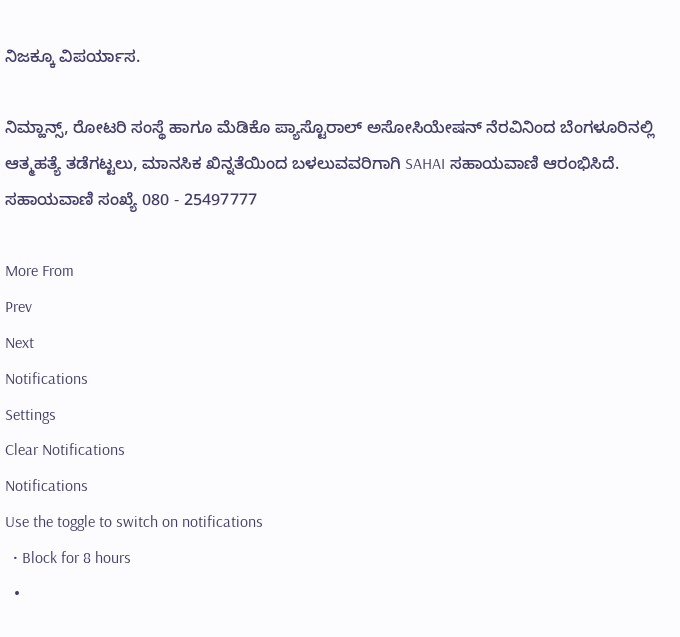ನಿಜಕ್ಕೂ ವಿಪರ್ಯಾಸ.

ನಿಮ್ಹಾನ್ಸ್, ರೋಟರಿ ಸಂಸ್ಥೆ ಹಾಗೂ ಮೆಡಿಕೊ ಪ್ಯಾಸ್ಟೊರಾಲ್ ಅಸೋಸಿಯೇಷನ್ ನೆರವಿನಿಂದ ಬೆಂಗಳೂರಿನಲ್ಲಿ ಆತ್ಮಹತ್ಯೆ ತಡೆಗಟ್ಟಲು, ಮಾನಸಿಕ ಖಿನ್ನತೆಯಿಂದ ಬಳಲುವವರಿಗಾಗಿ SAHAI ಸಹಾಯವಾಣಿ ಆರಂಭಿಸಿದೆ. ಸಹಾಯವಾಣಿ ಸಂಖ್ಯೆ 080 - 25497777

More From
Prev
Next
Notifications
Settings
Clear Notifications
Notifications
Use the toggle to switch on notifications
  • Block for 8 hours
  •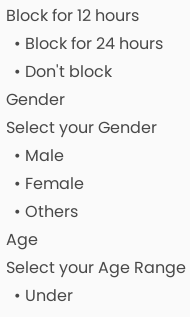Block for 12 hours
  • Block for 24 hours
  • Don't block
Gender
Select your Gender
  • Male
  • Female
  • Others
Age
Select your Age Range
  • Under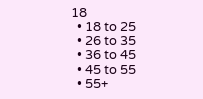18
  • 18 to 25
  • 26 to 35
  • 36 to 45
  • 45 to 55
  • 55+